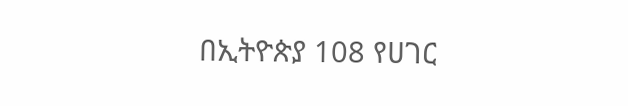በኢትዮጵያ 108 የሀገር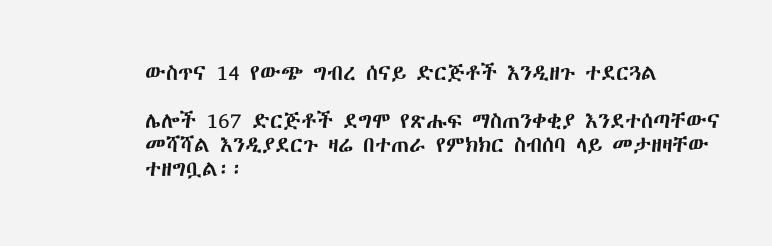ውስጥና 14 የውጭ ግብረ ሰናይ ድርጅቶች እንዲዘጉ ተደርጓል

ሌሎች 167 ድርጅቶች ደግሞ የጽሑፍ ማስጠንቀቂያ እንደተሰጣቸውና መሻሻል እንዲያደርጉ ዛሬ በተጠራ የምክክር ስብሰባ ላይ መታዘዛቸው ተዘግቧል፡፡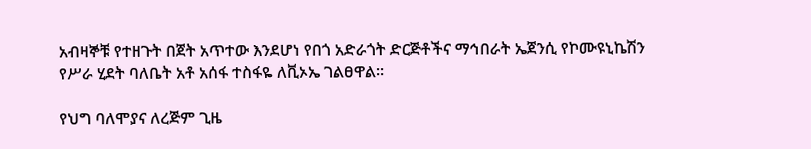አብዛኞቹ የተዘጉት በጀት አጥተው እንደሆነ የበጎ አድራጎት ድርጅቶችና ማኅበራት ኤጀንሲ የኮሙዩኒኬሽን የሥራ ሂደት ባለቤት አቶ አሰፋ ተስፋዬ ለቪኦኤ ገልፀዋል።

የህግ ባለሞያና ለረጅም ጊዜ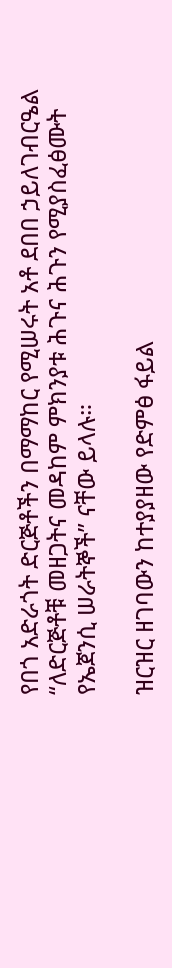የበጎ አድራጎት ድርጅቶችን በማማከር የሚሠሩት አቶ ደበበ ኃይለገብርዔል “ለድርጅቶቹ መዘጋትና መዳከም ምክንያቱ ሕጉና ሕጉን የሚያስፈፅሙት የኤጀንሲ ሠራትኞች” ናቸው ይላሉ።

ዝርዝር ዘገባውን ከተያያዘው የድምፅ ፋይል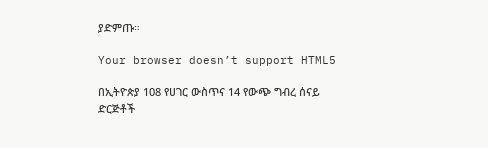ያድምጡ።

Your browser doesn’t support HTML5

በኢትዮጵያ 108 የሀገር ውስጥና 14 የውጭ ግብረ ሰናይ ድርጅቶች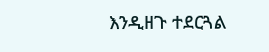እንዲዘጉ ተደርጓል